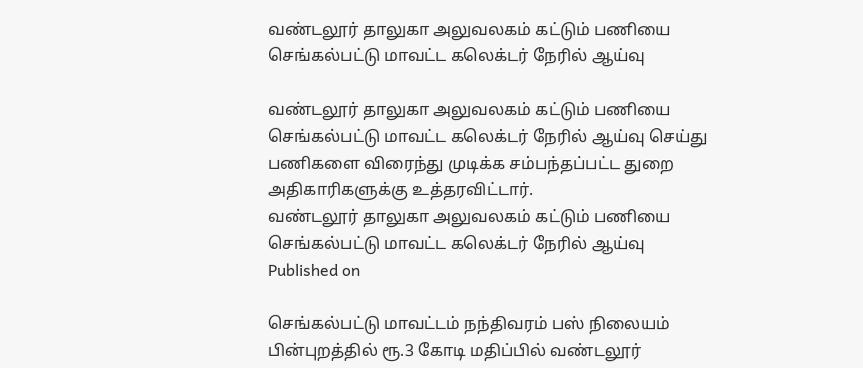வண்டலூர் தாலுகா அலுவலகம் கட்டும் பணியை செங்கல்பட்டு மாவட்ட கலெக்டர் நேரில் ஆய்வு

வண்டலூர் தாலுகா அலுவலகம் கட்டும் பணியை செங்கல்பட்டு மாவட்ட கலெக்டர் நேரில் ஆய்வு செய்து பணிகளை விரைந்து முடிக்க சம்பந்தப்பட்ட துறை அதிகாரிகளுக்கு உத்தரவிட்டார்.
வண்டலூர் தாலுகா அலுவலகம் கட்டும் பணியை செங்கல்பட்டு மாவட்ட கலெக்டர் நேரில் ஆய்வு
Published on

செங்கல்பட்டு மாவட்டம் நந்திவரம் பஸ் நிலையம் பின்புறத்தில் ரூ.3 கோடி மதிப்பில் வண்டலூர்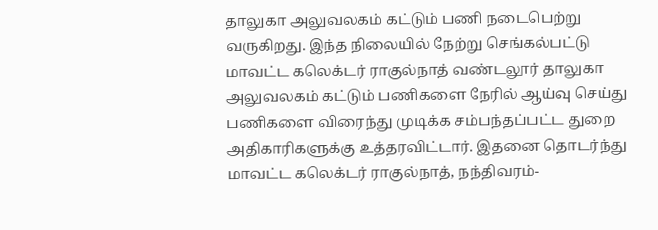தாலுகா அலுவலகம் கட்டும் பணி நடைபெற்று வருகிறது. இந்த நிலையில் நேற்று செங்கல்பட்டு மாவட்ட கலெக்டர் ராகுல்நாத் வண்டலூர் தாலுகா அலுவலகம் கட்டும் பணிகளை நேரில் ஆய்வு செய்து பணிகளை விரைந்து முடிக்க சம்பந்தப்பட்ட துறை அதிகாரிகளுக்கு உத்தரவிட்டார். இதனை தொடர்ந்து மாவட்ட கலெக்டர் ராகுல்நாத், நந்திவரம்-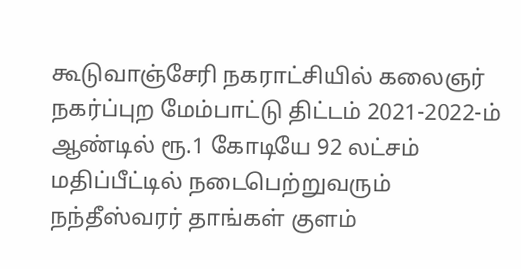கூடுவாஞ்சேரி நகராட்சியில் கலைஞர் நகர்ப்புற மேம்பாட்டு திட்டம் 2021-2022-ம் ஆண்டில் ரூ.1 கோடியே 92 லட்சம் மதிப்பீட்டில் நடைபெற்றுவரும் நந்தீஸ்வரர் தாங்கள் குளம்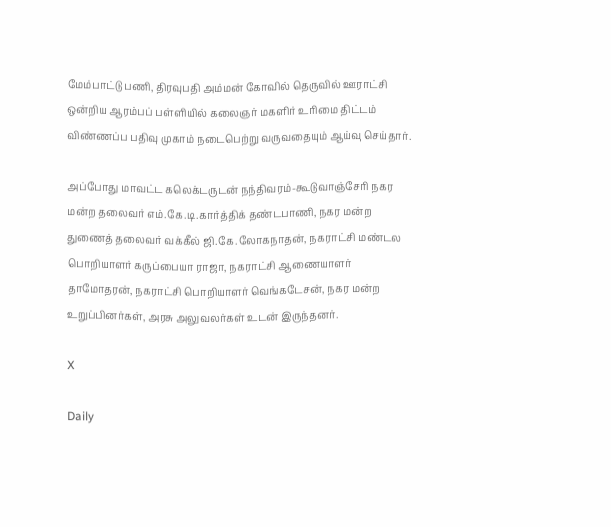மேம்பாட்டு பணி, திரவுபதி அம்மன் கோவில் தெருவில் ஊராட்சி ஒன்றிய ஆரம்பப் பள்ளியில் கலைஞர் மகளிர் உரிமை திட்டம் விண்ணப்ப பதிவு முகாம் நடைபெற்று வருவதையும் ஆய்வு செய்தார்.

அப்போது மாவட்ட கலெக்டருடன் நந்திவரம்-கூடுவாஞ்சேரி நகர மன்ற தலைவர் எம்.கே.டி.கார்த்திக் தண்டபாணி, நகர மன்ற துணைத் தலைவர் வக்கீல் ஜி.கே.லோகநாதன், நகராட்சி மண்டல பொறியாளர் கருப்பையா ராஜா, நகராட்சி ஆணையாளர் தாமோதரன், நகராட்சி பொறியாளர் வெங்கடேசன், நகர மன்ற உறுப்பினர்கள், அரசு அலுவலர்கள் உடன் இருந்தனர்.

X

Daily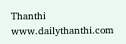Thanthi
www.dailythanthi.com